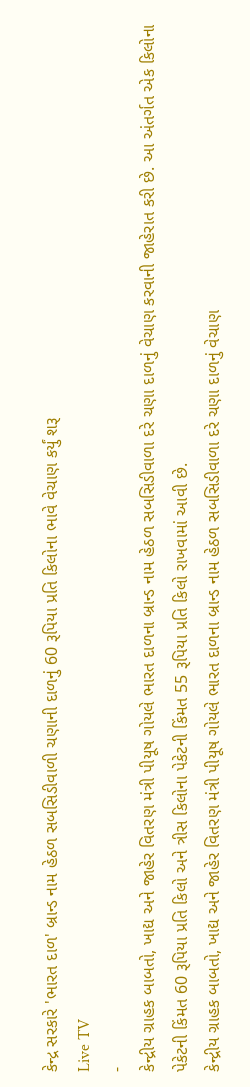કેન્દ્ર સરકારે 'ભારત દાળ' બ્રાન્ડ નામ હેઠળ સબસિડીવાળી ચણાની દાળનું 60 રૂપિયા પ્રતિ કિલોના ભાવે વેચાણ કર્યું શરૂ
Live TV
-
કેન્દ્રીય ગ્રાહક બાબતો, ખાદ્ય અને જાહેર વિતરણ મંત્રી પીયૂષ ગોયલે ભારત દાળના બ્રાન્ડ નામ હેઠળ સબસિડીવાળા દરે ચણા દાળનું વેચાણ કરવાની જાહેરાત કરી છે. આ અંતર્ગત એક કિલોના પેકેટની કિંમત 60 રૂપિયા પ્રતિ કિલો અને ત્રીસ કિલોના પેકેટની કિંમત 55 રૂપિયા પ્રતિ કિલો રાખવામાં આવી છે.
કેન્દ્રીય ગ્રાહક બાબતો, ખાદ્ય અને જાહેર વિતરણ મંત્રી પીયૂષ ગોયલે ભારત દાળના બ્રાન્ડ નામ હેઠળ સબસિડીવાળા દરે ચણા દાળનું વેચાણ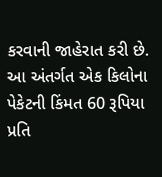કરવાની જાહેરાત કરી છે. આ અંતર્ગત એક કિલોના પેકેટની કિંમત 60 રૂપિયા પ્રતિ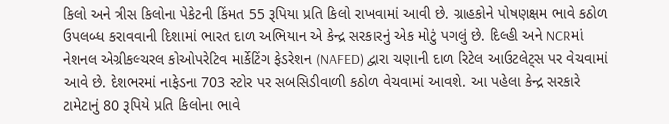કિલો અને ત્રીસ કિલોના પેકેટની કિંમત 55 રૂપિયા પ્રતિ કિલો રાખવામાં આવી છે. ગ્રાહકોને પોષણક્ષમ ભાવે કઠોળ ઉપલબ્ધ કરાવવાની દિશામાં ભારત દાળ અભિયાન એ કેન્દ્ર સરકારનું એક મોટું પગલું છે. દિલ્હી અને NCRમાં નેશનલ એગ્રીકલ્ચરલ કોઓપરેટિવ માર્કેટિંગ ફેડરેશન (NAFED) દ્વારા ચણાની દાળ રિટેલ આઉટલેટ્સ પર વેચવામાં આવે છે. દેશભરમાં નાફેડના 703 સ્ટોર પર સબસિડીવાળી કઠોળ વેચવામાં આવશે. આ પહેલા કેન્દ્ર સરકારે ટામેટાનું 80 રૂપિયે પ્રતિ કિલોના ભાવે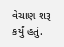વેચાણ શરૂ કર્યું હતું.